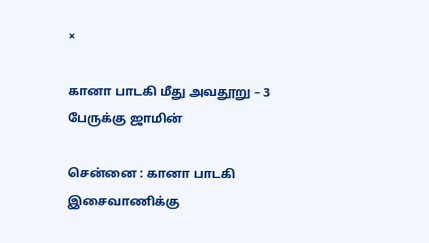×

கானா பாடகி மீது அவதூறு – 3 பேருக்கு ஜாமின்

சென்னை : கானா பாடகி இசைவாணிக்கு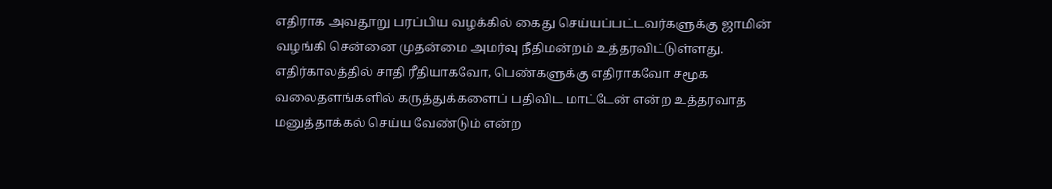எதிராக அவதூறு பரப்பிய வழக்கில் கைது செய்யப்பட்டவர்களுக்கு ஜாமின் வழங்கி சென்னை முதன்மை அமர்வு நீதிமன்றம் உத்தரவிட்டுள்ளது. எதிர்காலத்தில் சாதி ரீதியாகவோ, பெண்களுக்கு எதிராகவோ சமூக வலைதளங்களில் கருத்துக்களைப் பதிவிட மாட்டேன் என்ற உத்தரவாத மனுத்தாக்கல் செய்ய வேண்டும் என்ற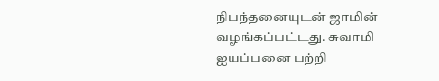நிபந்தனையுடன் ஜாமின் வழங்கப்பட்டது. சுவாமி ஐயப்பனை பற்றி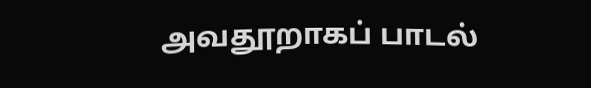அவதூறாகப் பாடல்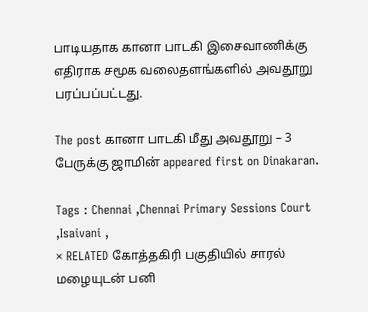பாடியதாக கானா பாடகி இசைவாணிக்கு எதிராக சமூக வலைதளங்களில் அவதூறு பரப்பப்பட்டது.

The post கானா பாடகி மீது அவதூறு – 3 பேருக்கு ஜாமின் appeared first on Dinakaran.

Tags : Chennai ,Chennai Primary Sessions Court ,Isaivani ,
× RELATED கோத்தகிரி பகுதியில் சாரல் மழையுடன் பனி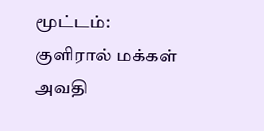மூட்டம்: குளிரால் மக்கள் அவதி